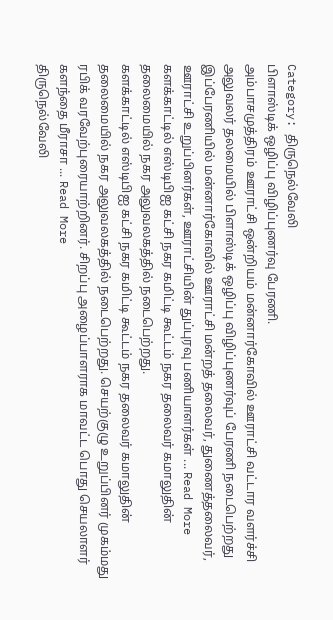Category: திருநெல்வேலி
பிளாஸ்டிக் ஒழிப்பு விழிப்புணர்வு பேரணி.
அம்பாசமுத்திரம் ஊராட்சி ஒன்றியம் மன்னார்கோவில் ஊராட்சி வட்டார வளர்ச்சி அலுவலர் தலமையில் பிளாஸ்டிக் ஒழிப்பு விழிப்புணர்வுப் பேரணி நடைபெற்றது இப்பேரணியில் மன்னார்கோவில் ஊராட்சி மன்றத் தலைவர், துணைத்தலைவர், ஊராட்சி உறுப்பினர்கள், ஊராட்சியின் துப்புரவு பணியாளர்கள் ... Read More
களக்காட்டில் எஸ்டிபிஐ கட்சி நகர கமிட்டி கூட்டம் நகர தலைவர் கமாலுதின் தலைமையில் நகர அலுவலகத்தில் நடைபெற்றது.
களக்காட்டில் எஸ்டிபிஐ கட்சி நகர கமிட்டி கூட்டம் நகர தலைவர் கமாலுதின் தலைமையில் நகர அலுவலகத்தில் நடைபெற்றது. செயற்குழு உறுப்பினர் முகம்மது ரபிக் வரவேற்புரையாற்றினர். சிறப்பு அழைப்பாளராக மாவட்ட பொது செயலாளர் களந்தை மீராசா ... Read More
திருநெல்வேலி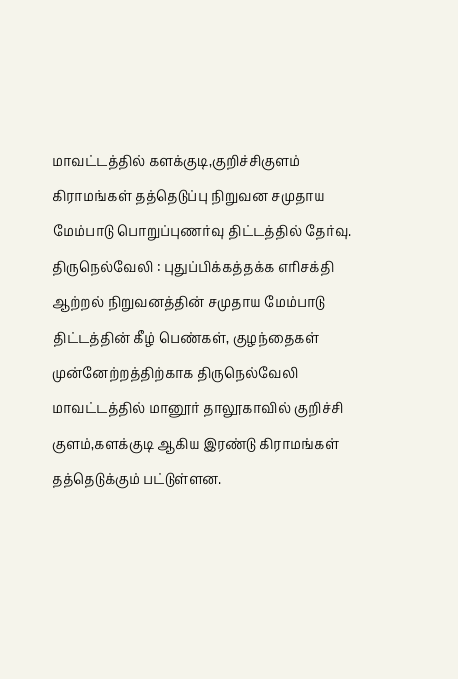மாவட்டத்தில் களக்குடி,குறிச்சிகுளம் கிராமங்கள் தத்தெடுப்பு நிறுவன சமுதாய மேம்பாடு பொறுப்புணர்வு திட்டத்தில் தேர்வு.
திருநெல்வேலி : புதுப்பிக்கத்தக்க எரிசக்தி ஆற்றல் நிறுவனத்தின் சமுதாய மேம்பாடு திட்டத்தின் கீழ் பெண்கள், குழந்தைகள் முன்னேற்றத்திற்காக திருநெல்வேலி மாவட்டத்தில் மானூர் தாலூகாவில் குறிச்சி குளம்,களக்குடி ஆகிய இரண்டு கிராமங்கள் தத்தெடுக்கும் பட்டுள்ளன.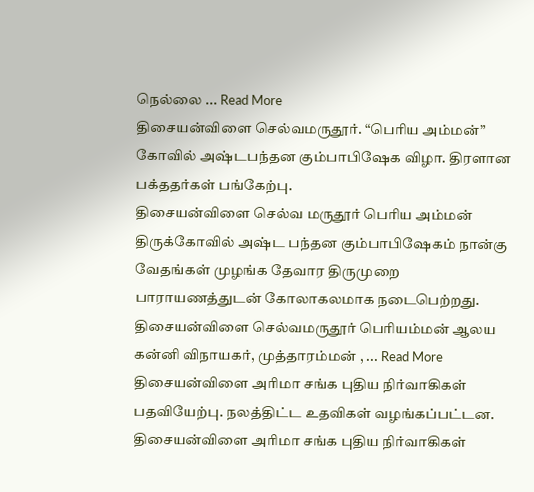நெல்லை ... Read More
திசையன்விளை செல்வமருதூர். “பெரிய அம்மன்” கோவில் அஷ்டபந்தன கும்பாபிஷேக விழா. திரளான பக்ததர்கள் பங்கேற்பு.
திசையன்விளை செல்வ மருதூர் பெரிய அம்மன் திருக்கோவில் அஷ்ட பந்தன கும்பாபிஷேகம் நான்கு வேதங்கள் முழங்க தேவார திருமுறை பாராயணத்துடன் கோலாகலமாக நடைபெற்றது. திசையன்விளை செல்வமருதூர் பெரியம்மன் ஆலய கன்னி விநாயகர், முத்தாரம்மன் , ... Read More
திசையன்விளை அரிமா சங்க புதிய நிர்வாகிகள் பதவியேற்பு. நலத்திட்ட உதவிகள் வழங்கப்பட்டன.
திசையன்விளை அரிமா சங்க புதிய நிர்வாகிகள்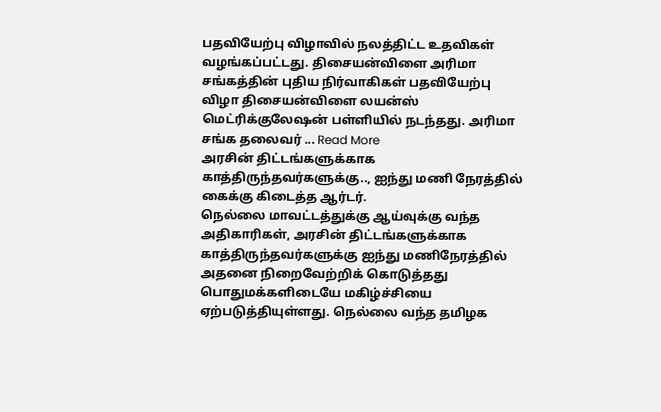பதவியேற்பு விழாவில் நலத்திட்ட உதவிகள் வழங்கப்பட்டது. திசையன்விளை அரிமா சங்கத்தின் புதிய நிர்வாகிகள் பதவியேற்பு விழா திசையன்விளை லயன்ஸ் மெட்ரிக்குலேஷன் பள்ளியில் நடந்தது. அரிமா சங்க தலைவர் ... Read More
அரசின் திட்டங்களுக்காக காத்திருந்தவர்களுக்கு.., ஐந்து மணி நேரத்தில் கைக்கு கிடைத்த ஆர்டர்.
நெல்லை மாவட்டத்துக்கு ஆய்வுக்கு வந்த அதிகாரிகள், அரசின் திட்டங்களுக்காக காத்திருந்தவர்களுக்கு ஐந்து மணிநேரத்தில் அதனை நிறைவேற்றிக் கொடுத்தது பொதுமக்களிடையே மகிழ்ச்சியை ஏற்படுத்தியுள்ளது. நெல்லை வந்த தமிழக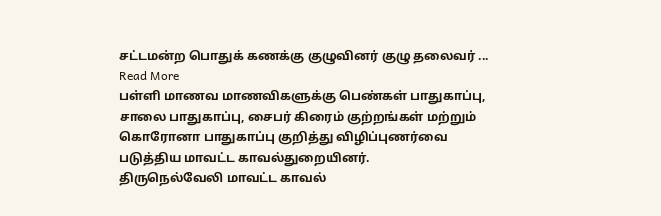சட்டமன்ற பொதுக் கணக்கு குழுவினர் குழு தலைவர் ... Read More
பள்ளி மாணவ மாணவிகளுக்கு பெண்கள் பாதுகாப்பு, சாலை பாதுகாப்பு, சைபர் கிரைம் குற்றங்கள் மற்றும் கொரோனா பாதுகாப்பு குறித்து விழிப்புணர்வை படுத்திய மாவட்ட காவல்துறையினர்.
திருநெல்வேலி மாவட்ட காவல்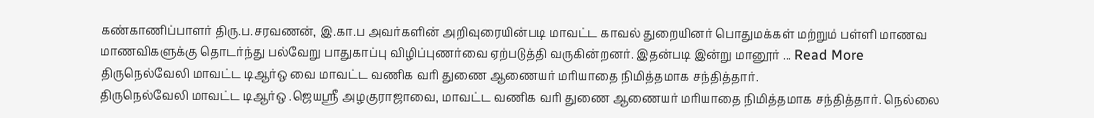கண்காணிப்பாளர் திரு.ப.சரவணன், இ.கா.ப அவர்களின் அறிவுரையின்படி மாவட்ட காவல் துறையினர் பொதுமக்கள் மற்றும் பள்ளி மாணவ மாணவிகளுக்கு தொடர்ந்து பல்வேறு பாதுகாப்பு விழிப்புணர்வை ஏற்படுத்தி வருகின்றனர். இதன்படி இன்று மானூர் ... Read More
திருநெல்வேலி மாவட்ட டிஆர்ஒ வை மாவட்ட வணிக வரி துணை ஆணையர் மரியாதை நிமித்தமாக சந்தித்தார்.
திருநெல்வேலி மாவட்ட டிஆர்ஒ .ஜெயஸ்ரீ அழகுராஜாவை, மாவட்ட வணிக வரி துணை ஆணையர் மரியாதை நிமித்தமாக சந்தித்தார். நெல்லை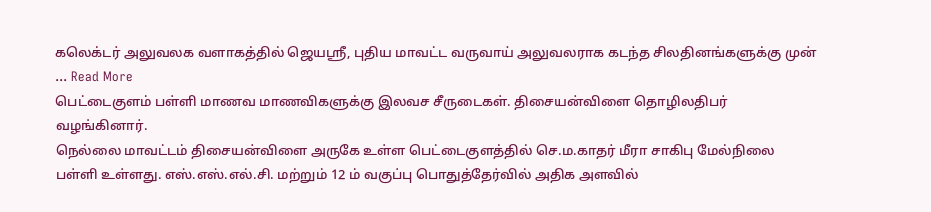கலெக்டர் அலுவலக வளாகத்தில் ஜெயஸ்ரீ, புதிய மாவட்ட வருவாய் அலுவலராக கடந்த சிலதினங்களுக்கு முன் ... Read More
பெட்டைகுளம் பள்ளி மாணவ மாணவிகளுக்கு இலவச சீருடைகள். திசையன்விளை தொழிலதிபர் வழங்கினார்.
நெல்லை மாவட்டம் திசையன்விளை அருகே உள்ள பெட்டைகுளத்தில் செ.ம.காதர் மீரா சாகிபு மேல்நிலை பள்ளி உள்ளது. எஸ்.எஸ்.எல்.சி. மற்றும் 12 ம் வகுப்பு பொதுத்தேர்வில் அதிக அளவில்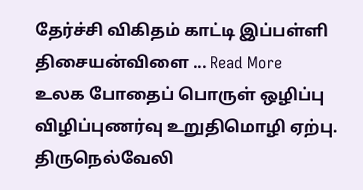தேர்ச்சி விகிதம் காட்டி இப்பள்ளி திசையன்விளை ... Read More
உலக போதைப் பொருள் ஒழிப்பு விழிப்புணர்வு உறுதிமொழி ஏற்பு.
திருநெல்வேலி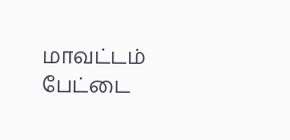மாவட்டம் பேட்டை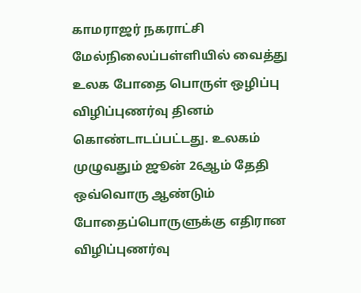காமராஜர் நகராட்சி மேல்நிலைப்பள்ளியில் வைத்து உலக போதை பொருள் ஒழிப்பு விழிப்புணர்வு தினம் கொண்டாடப்பட்டது. உலகம் முழுவதும் ஜூன் 26ஆம் தேதி ஒவ்வொரு ஆண்டும் போதைப்பொருளுக்கு எதிரான விழிப்புணர்வு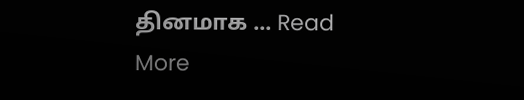தினமாக ... Read More